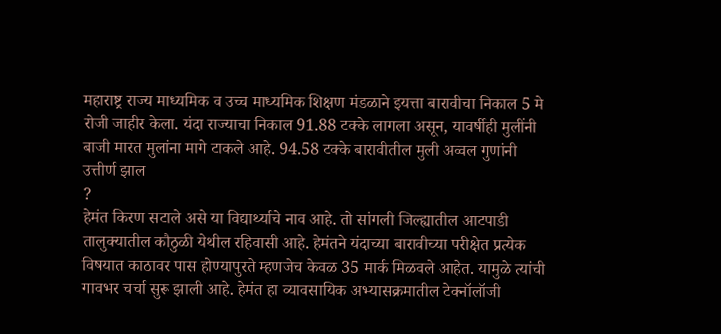महाराष्ट्र राज्य माध्यमिक व उच्च माध्यमिक शिक्षण मंडळाने इयत्ता बारावीचा निकाल 5 मे रोजी जाहीर केला. यंदा राज्याचा निकाल 91.88 टक्के लागला असून, यावर्षीही मुलींनी बाजी मारत मुलांना मागे टाकले आहे. 94.58 टक्के बारावीतील मुली अव्वल गुणांनी उत्तीर्ण झाल
?
हेमंत किरण सटाले असे या विद्यार्थ्याचे नाव आहे. तो सांगली जिल्ह्यातील आटपाडी तालुक्यातील कौठुळी येथील रहिवासी आहे. हेमंतने यंदाच्या बारावीच्या परीक्षेत प्रत्येक विषयात काठावर पास होण्यापुरते म्हणजेच केवळ 35 मार्क मिळवले आहेत. यामुळे त्यांची गावभर चर्चा सुरू झाली आहे. हेमंत हा व्यावसायिक अभ्यासक्रमातील टेक्नॉलॉजी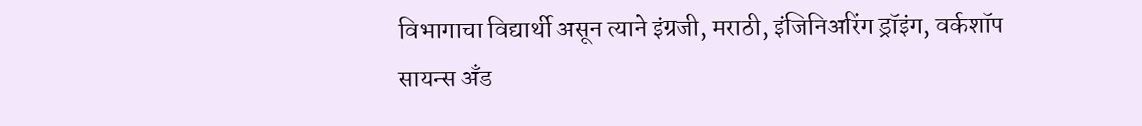विभागाचा विद्यार्थी असून त्याने इंग्रजी, मराठी, इंजिनिअरिंग ड्रॉइंग, वर्कशॉप सायन्स अँड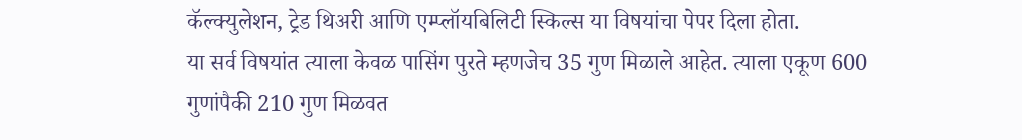कॅल्क्युलेशन, ट्रेड थिअरी आणि एम्प्लॉयबिलिटी स्किल्स या विषयांचा पेपर दिला होता.
या सर्व विषयांत त्याला केवळ पासिंग पुरते म्हणजेच 35 गुण मिळाले आहेत. त्याला एकूण 600 गुणांपैकी 210 गुण मिळवत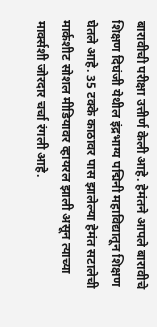बारावीची परीक्षा उत्तीर्ण केली आहे. हेमंतने आपले बारावीचे शिक्षण दिघंजी येथील इंद्रभाग्य पद्मिनी महाविद्यातून शिक्षण घेतले आहे. 35 टक्के काठावर पास झालेल्या हेमंत सटालेची मार्कशीट सोशल मीडियावर व्हायरल झाली असून त्याच्या मार्क्सशी जोरदार चर्चा रंगली आहे.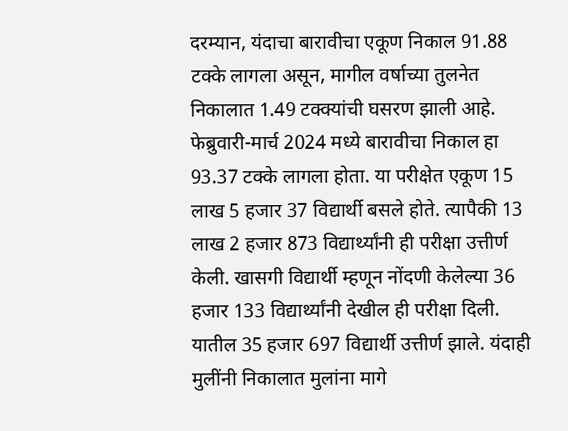दरम्यान, यंदाचा बारावीचा एकूण निकाल 91.88 टक्के लागला असून, मागील वर्षाच्या तुलनेत निकालात 1.49 टक्क्यांची घसरण झाली आहे. फेब्रुवारी-मार्च 2024 मध्ये बारावीचा निकाल हा 93.37 टक्के लागला होता. या परीक्षेत एकूण 15 लाख 5 हजार 37 विद्यार्थी बसले होते. त्यापैकी 13 लाख 2 हजार 873 विद्यार्थ्यांनी ही परीक्षा उत्तीर्ण केली. खासगी विद्यार्थी म्हणून नोंदणी केलेल्या 36 हजार 133 विद्यार्थ्यांनी देखील ही परीक्षा दिली. यातील 35 हजार 697 विद्यार्थी उत्तीर्ण झाले. यंदाही मुलींनी निकालात मुलांना मागे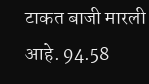टाकत बाजी मारली आहे. 94.58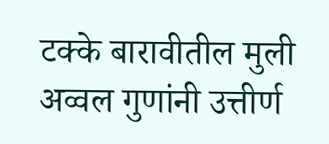टक्के बारावीतील मुली अव्वल गुणांनी उत्तीर्ण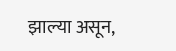झाल्या असून,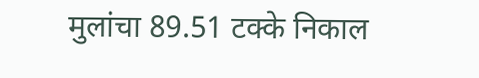मुलांचा 89.51 टक्के निकाल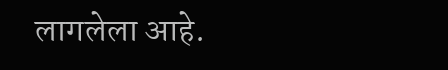लागलेला आहे.